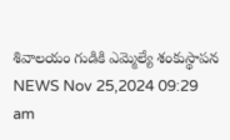శివాలయం గుడికి ఎమ్మెల్యే శంకుస్థాపన
NEWS Nov 25,2024 09:29 am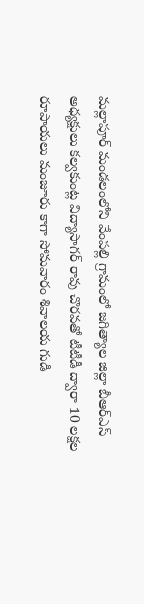మల్లాపూర్ మండలంలోని వేంపల్లి గ్రామంలో జగిత్యాల జిల్లా బీఆర్ఎస్ అధ్యక్షులు కల్వకుంట్ల విద్యాసాగర్ రావు చొరవతో టీటీడీ ద్వారా 10 లక్షల రూపాయలు మంజూరు కాగా సోమవారం శివాలయ గుడి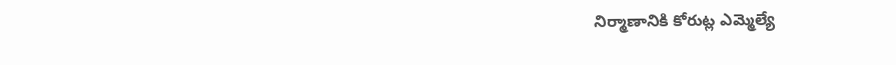నిర్మాణానికి కోరుట్ల ఎమ్మెల్యే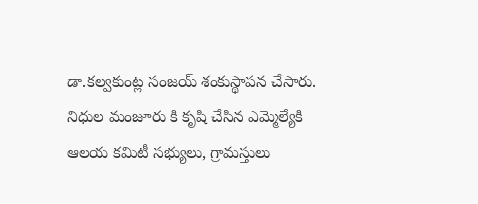డా.కల్వకుంట్ల సంజయ్ శంకుస్థాపన చేసారు. నిధుల మంజూరు కి కృషి చేసిన ఎమ్మెల్యేకి ఆలయ కమిటీ సభ్యులు, గ్రామస్తులు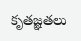కృతజ్ఞతలు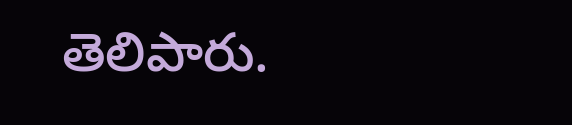తెలిపారు.